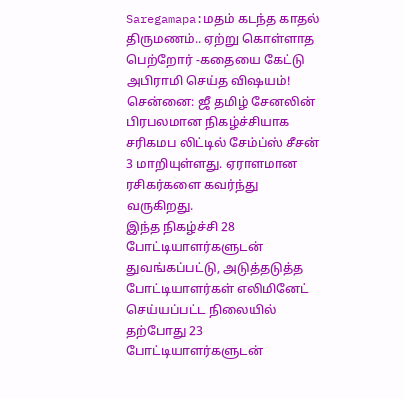Saregamapa:மதம் கடந்த காதல் திருமணம்.. ஏற்று கொள்ளாத பெற்றோர் -கதையை கேட்டு அபிராமி செய்த விஷயம்!
சென்னை: ஜீ தமிழ் சேனலின் பிரபலமான நிகழ்ச்சியாக சரிகமப லிட்டில் சேம்ப்ஸ் சீசன் 3 மாறியுள்ளது. ஏராளமான ரசிகர்களை கவர்ந்து வருகிறது.
இந்த நிகழ்ச்சி 28 போட்டியாளர்களுடன் துவங்கப்பட்டு, அடுத்தடுத்த போட்டியாளர்கள் எலிமினேட் செய்யப்பட்ட நிலையில் தற்போது 23 போட்டியாளர்களுடன்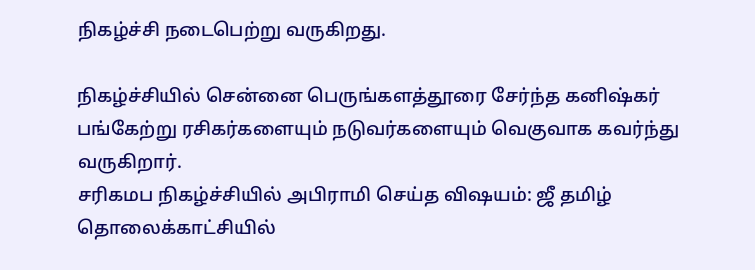நிகழ்ச்சி நடைபெற்று வருகிறது.

நிகழ்ச்சியில் சென்னை பெருங்களத்தூரை சேர்ந்த கனிஷ்கர் பங்கேற்று ரசிகர்களையும் நடுவர்களையும் வெகுவாக கவர்ந்து வருகிறார்.
சரிகமப நிகழ்ச்சியில் அபிராமி செய்த விஷயம்: ஜீ தமிழ் தொலைக்காட்சியில்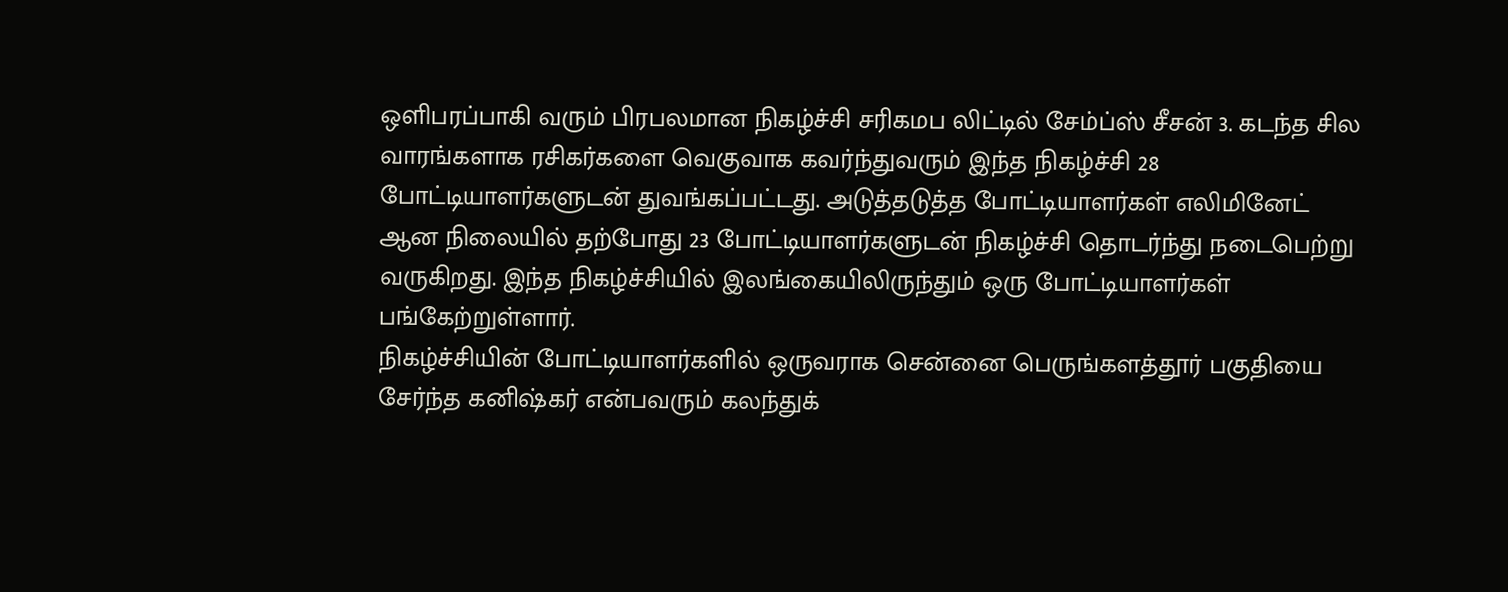ஒளிபரப்பாகி வரும் பிரபலமான நிகழ்ச்சி சரிகமப லிட்டில் சேம்ப்ஸ் சீசன் 3. கடந்த சில வாரங்களாக ரசிகர்களை வெகுவாக கவர்ந்துவரும் இந்த நிகழ்ச்சி 28 போட்டியாளர்களுடன் துவங்கப்பட்டது. அடுத்தடுத்த போட்டியாளர்கள் எலிமினேட் ஆன நிலையில் தற்போது 23 போட்டியாளர்களுடன் நிகழ்ச்சி தொடர்ந்து நடைபெற்று வருகிறது. இந்த நிகழ்ச்சியில் இலங்கையிலிருந்தும் ஒரு போட்டியாளர்கள் பங்கேற்றுள்ளார்.
நிகழ்ச்சியின் போட்டியாளர்களில் ஒருவராக சென்னை பெருங்களத்தூர் பகுதியை சேர்ந்த கனிஷ்கர் என்பவரும் கலந்துக்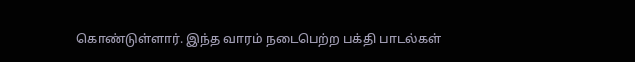கொண்டுள்ளார். இந்த வாரம் நடைபெற்ற பக்தி பாடல்கள்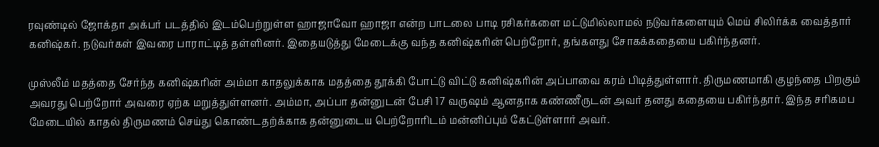ரவுண்டில் ஜோக்தா அக்பர் படத்தில் இடம்பெற்றுள்ள ஹாஜாவோ ஹாஜா என்ற பாடலை பாடி ரசிகர்களை மட்டுமில்லாமல் நடுவர்களையும் மெய் சிலிர்க்க வைத்தார் கனிஷ்கர். நடுவர்கள் இவரை பாராட்டித் தள்ளினர். இதையடுத்து மேடைக்கு வந்த கனிஷ்கரின் பெற்றோர், தங்களது சோகக்கதையை பகிர்ந்தனர்.

முஸ்லீம் மதத்தை சேர்ந்த கனிஷ்கரின் அம்மா காதலுக்காக மதத்தை தூக்கி போட்டு விட்டு கனிஷ்கரின் அப்பாவை கரம் பிடித்துள்ளார். திருமணமாகி குழந்தை பிறகும் அவரது பெற்றோர் அவரை ஏற்க மறுத்துள்ளனர். அம்மா, அப்பா தன்னுடன் பேசி 17 வருஷம் ஆனதாக கண்ணீருடன் அவர் தனது கதையை பகிர்ந்தார். இந்த சரிகமப மேடையில் காதல் திருமணம் செய்து கொண்டதற்க்காக தன்னுடைய பெற்றோரிடம் மன்னிப்பும் கேட்டுள்ளார் அவர்.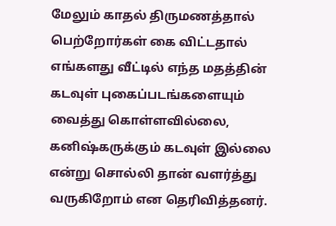மேலும் காதல் திருமணத்தால் பெற்றோர்கள் கை விட்டதால் எங்களது வீட்டில் எந்த மதத்தின் கடவுள் புகைப்படங்களையும் வைத்து கொள்ளவில்லை, கனிஷ்கருக்கும் கடவுள் இல்லை என்று சொல்லி தான் வளர்த்து வருகிறோம் என தெரிவித்தனர்.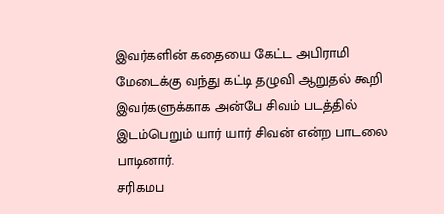இவர்களின் கதையை கேட்ட அபிராமி மேடைக்கு வந்து கட்டி தழுவி ஆறுதல் கூறி இவர்களுக்காக அன்பே சிவம் படத்தில் இடம்பெறும் யார் யார் சிவன் என்ற பாடலை பாடினார்.
சரிகமப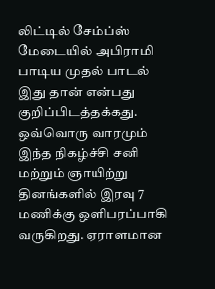லிட்டில் சேம்ப்ஸ் மேடையில் அபிராமி பாடிய முதல் பாடல் இது தான் என்பது குறிப்பிடத்தக்கது. ஒவ்வொரு வாரமும் இந்த நிகழ்ச்சி சனி மற்றும் ஞாயிற்று தினங்களில் இரவு 7 மணிக்கு ஒளிபரப்பாகி வருகிறது. ஏராளமான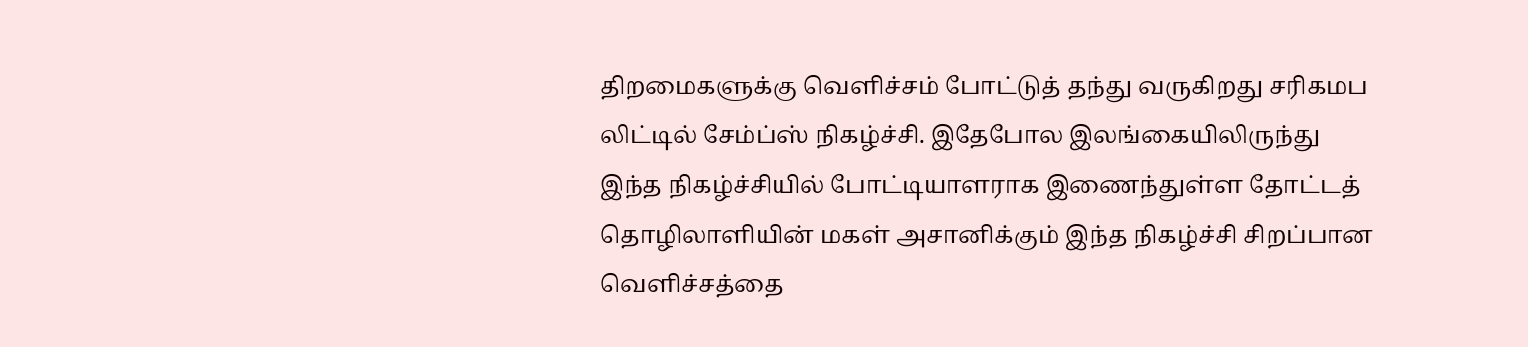திறமைகளுக்கு வெளிச்சம் போட்டுத் தந்து வருகிறது சரிகமப லிட்டில் சேம்ப்ஸ் நிகழ்ச்சி. இதேபோல இலங்கையிலிருந்து இந்த நிகழ்ச்சியில் போட்டியாளராக இணைந்துள்ள தோட்டத் தொழிலாளியின் மகள் அசானிக்கும் இந்த நிகழ்ச்சி சிறப்பான வெளிச்சத்தை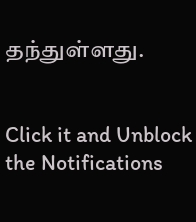தந்துள்ளது.


Click it and Unblock the Notifications